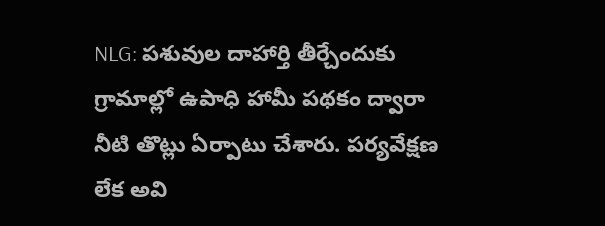NLG: పశువుల దాహార్తి తీర్చేందుకు గ్రామాల్లో ఉపాధి హామీ పథకం ద్వారా నీటి తొట్లు ఏర్పాటు చేశారు. పర్యవేక్షణ లేక అవి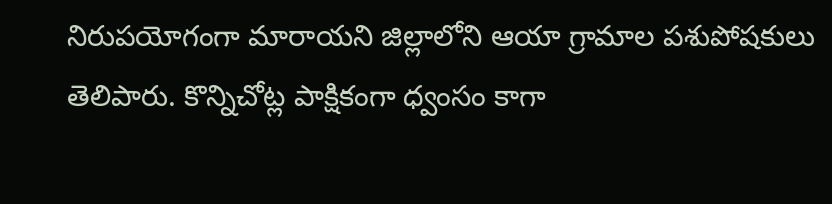నిరుపయోగంగా మారాయని జిల్లాలోని ఆయా గ్రామాల పశుపోషకులు తెలిపారు. కొన్నిచోట్ల పాక్షికంగా ధ్వంసం కాగా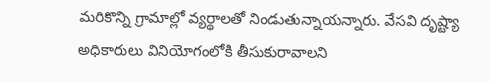మరికొన్ని గ్రామాల్లో వ్యర్థాలతో నిండుతున్నాయన్నారు. వేసవి దృష్ట్యా అధికారులు వినియోగంలోకి తీసుకురావాలని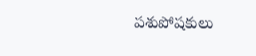పశుపోషకులు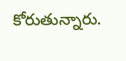కోరుతున్నారు.